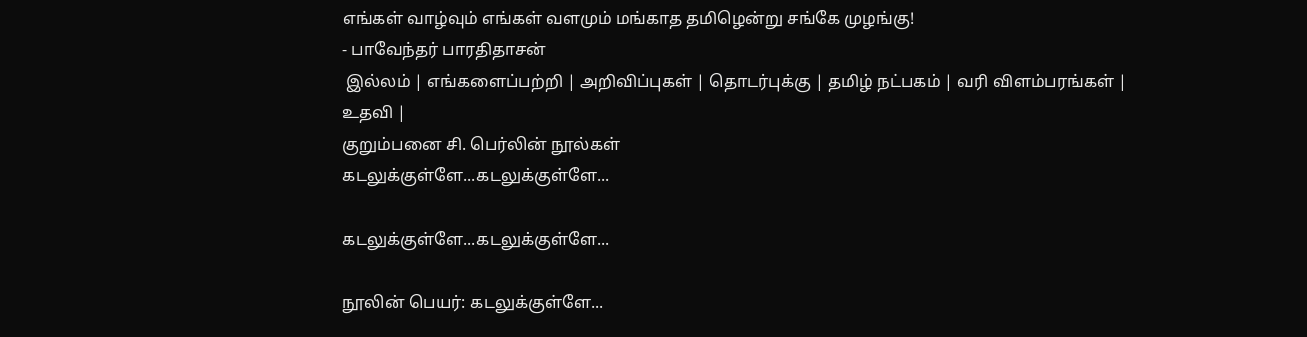எங்கள் வாழ்வும் எங்கள் வளமும் மங்காத தமிழென்று சங்கே முழங்கு!
- பாவேந்தர் பாரதிதாசன்
 இல்லம் | எங்களைப்பற்றி | அறிவிப்புகள் | தொடர்புக்கு | தமிழ் நட்பகம் | வரி விளம்பரங்கள் | உதவி |
குறும்பனை சி. பெர்லின் நூல்கள்
கடலுக்குள்ளே...கடலுக்குள்ளே...

கடலுக்குள்ளே...கடலுக்குள்ளே...

நூலின் பெயர்: கடலுக்குள்ளே...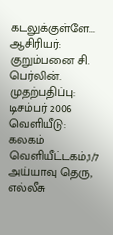கடலுக்குள்ளே...
ஆசிரியர்: குறும்பனை சி. பெர்லின்.
முதற்பதிப்பு: டிசம்பர் 2006
வெளியீடு: கலகம் வெளியீட்டகம்,1/7 அய்யாவு தெரு, எல்லீசு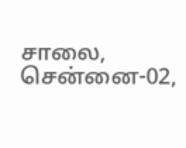சாலை, சென்னை-02,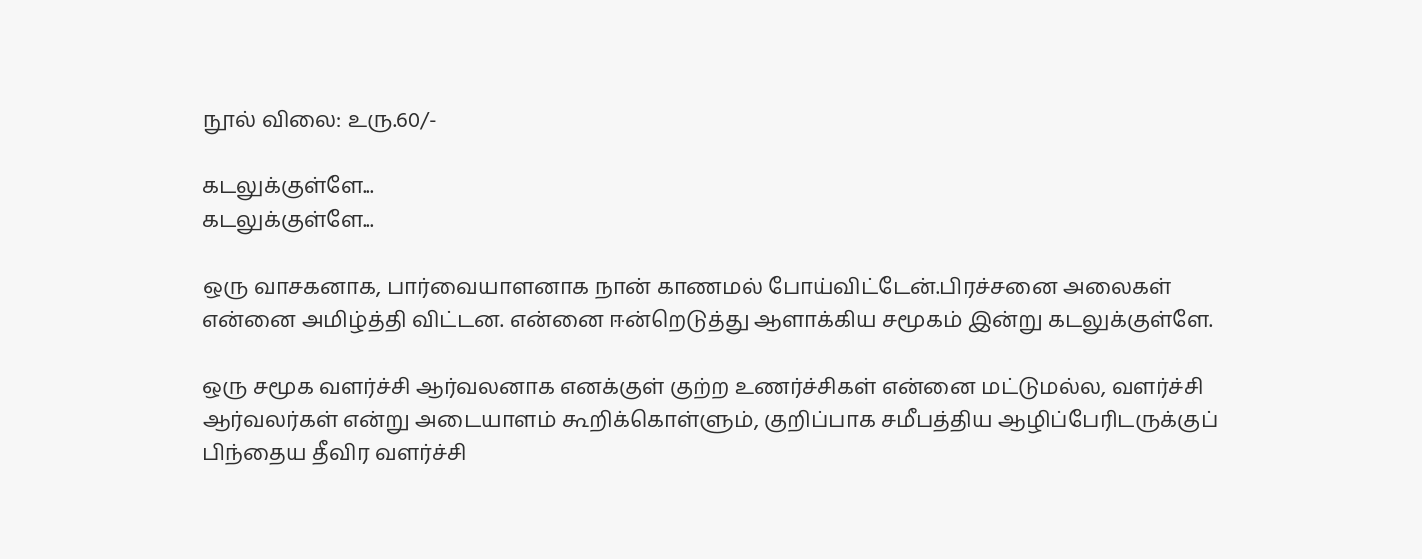நூல் விலை: உரு.60/-

கடலுக்குள்ளே...
கடலுக்குள்ளே...

ஒரு வாசகனாக, பார்வையாளனாக நான் காணமல் போய்விட்டேன்.பிரச்சனை அலைகள் என்னை அமிழ்த்தி விட்டன. என்னை ஈன்றெடுத்து ஆளாக்கிய சமூகம் இன்று கடலுக்குள்ளே.

ஒரு சமூக வளர்ச்சி ஆர்வலனாக எனக்குள் குற்ற உணர்ச்சிகள் என்னை மட்டுமல்ல, வளர்ச்சி ஆர்வலர்கள் என்று அடையாளம் கூறிக்கொள்ளும், குறிப்பாக சமீபத்திய ஆழிப்பேரிடருக்குப் பிந்தைய தீவிர வளர்ச்சி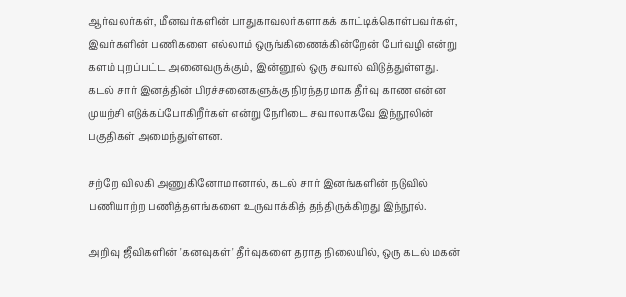ஆர்வலர்கள், மீனவர்களின் பாதுகாவலர்களாகக் காட்டிக்கொள்பவர்கள், இவர்களின் பணிகளை எல்லாம் ஒருங்கிணைக்கின்றேன் பேர்வழி என்று களம் புறப்பட்ட அனைவருக்கும், இன்னூல் ஒரு சவால் விடுத்துள்ளது. கடல் சார் இனத்தின் பிரச்சனைகளுக்கு நிரந்தரமாக தீர்வு காண என்ன முயற்சி எடுக்கப்போகிறீர்கள் என்று நேரிடை சவாலாகவே இந்நூலின் பகுதிகள் அமைந்துள்ளன.

சற்றே விலகி அணுகினோமானால், கடல் சார் இனங்களின் நடுவில் பணியாற்ற பணித்தளங்களை உருவாக்கித் தந்திருக்கிறது இந்நூல்.

அறிவு ஜீவிகளின் 'கனவுகள்' தீர்வுகளை தராத நிலையில், ஒரு கடல் மகன்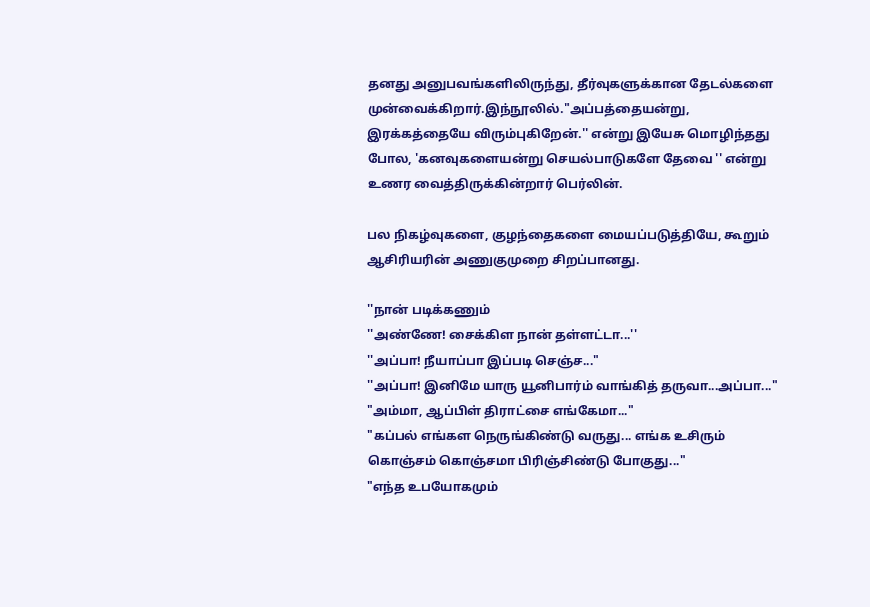தனது அனுபவங்களிலிருந்து, தீர்வுகளுக்கான தேடல்களை முன்வைக்கிறார்.இந்நூலில்."அப்பத்தையன்று, இரக்கத்தையே விரும்புகிறேன்.'' என்று இயேசு மொழிந்தது போல, 'கனவுகளையன்று செயல்பாடுகளே தேவை '' என்று உணர வைத்திருக்கின்றார் பெர்லின்.

பல நிகழ்வுகளை, குழந்தைகளை மையப்படுத்தியே, கூறும் ஆசிரியரின் அணுகுமுறை சிறப்பானது.

''நான் படிக்கணும்
''அண்ணே! சைக்கிள நான் தள்ளட்டா...''
''அப்பா! நீயாப்பா இப்படி செஞ்ச..."
''அப்பா! இனிமே யாரு யூனிபார்ம் வாங்கித் தருவா...அப்பா..."
"அம்மா, ஆப்பிள் திராட்சை எங்கேமா..."
"கப்பல் எங்கள நெருங்கிண்டு வருது... எங்க உசிரும் கொஞ்சம் கொஞ்சமா பிரிஞ்சிண்டு போகுது..."
"எந்த உபயோகமும்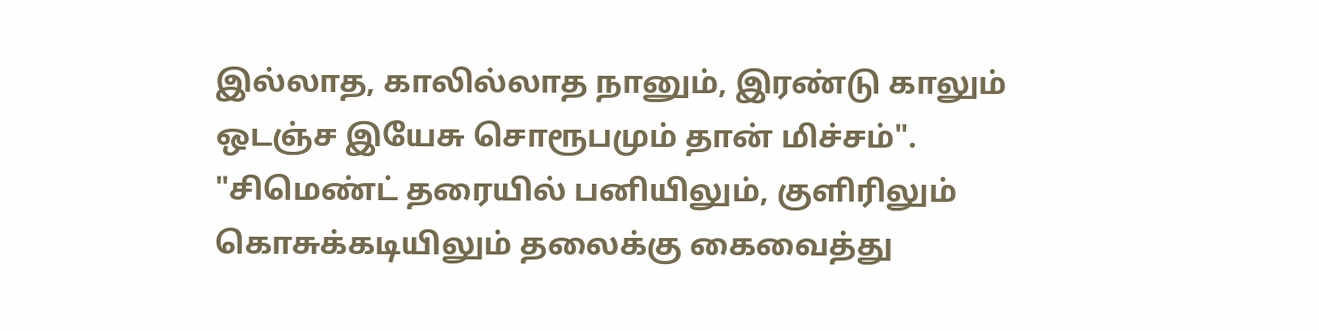இல்லாத, காலில்லாத நானும், இரண்டு காலும் ஒடஞ்ச இயேசு சொரூபமும் தான் மிச்சம்".
"சிமெண்ட் தரையில் பனியிலும், குளிரிலும் கொசுக்கடியிலும் தலைக்கு கைவைத்து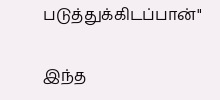படுத்துக்கிடப்பான்"

இந்த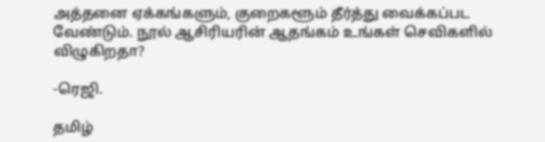அத்தனை ஏக்கங்களும், குறைகளூம் தீர்த்து வைக்கப்பட வேண்டும். நூல் ஆசிரியரின் ஆதங்கம் உங்கள் செவிகளில் விழுகிறதா?

-ரெஜி.

தமிழ்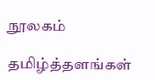நூலகம்

தமிழ்த்தளங்கள்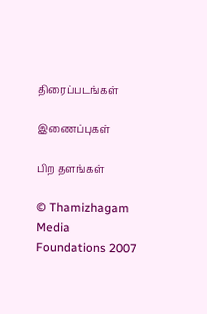திரைப்படங்கள்

இணைப்புகள்

பிற தளங்கள்

© Thamizhagam Media Foundations 2007